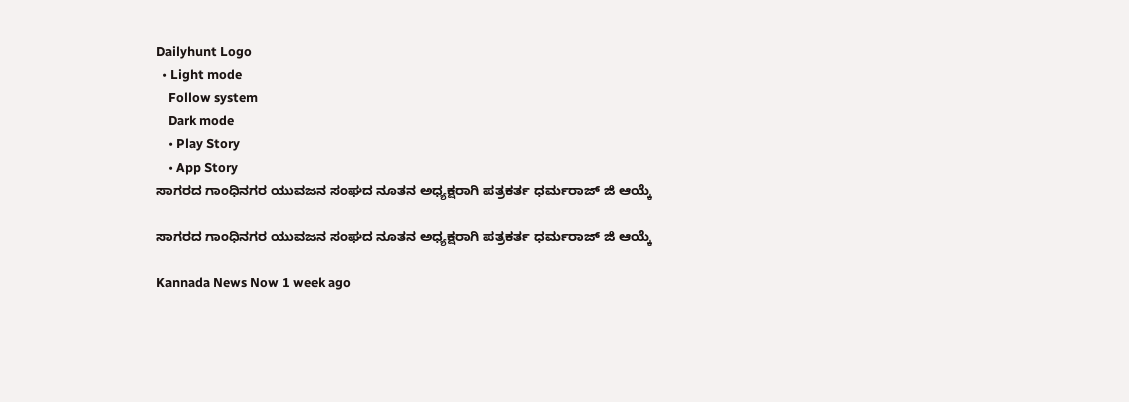Dailyhunt Logo
  • Light mode
    Follow system
    Dark mode
    • Play Story
    • App Story
ಸಾಗರದ ಗಾಂಧಿನಗರ ಯುವಜನ ಸಂಘದ ನೂತನ ಅಧ್ಯಕ್ಷರಾಗಿ ಪತ್ರಕರ್ತ ಧರ್ಮರಾಜ್ ಜಿ ಆಯ್ಕೆ

ಸಾಗರದ ಗಾಂಧಿನಗರ ಯುವಜನ ಸಂಘದ ನೂತನ ಅಧ್ಯಕ್ಷರಾಗಿ ಪತ್ರಕರ್ತ ಧರ್ಮರಾಜ್ ಜಿ ಆಯ್ಕೆ

Kannada News Now 1 week ago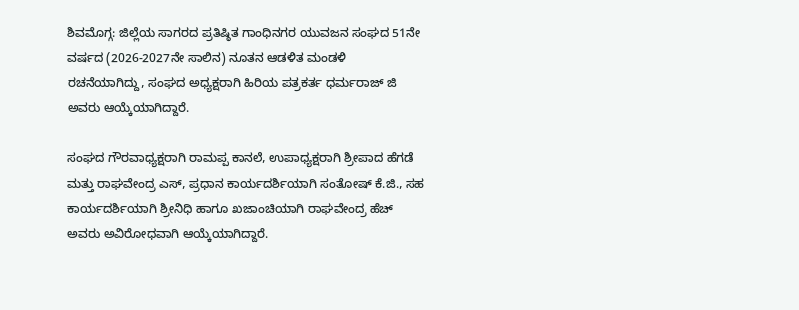ಶಿವಮೊಗ್ಗ: ಜಿಲ್ಲೆಯ ಸಾಗರದ ಪ್ರತಿಷ್ಠಿತ ಗಾಂಧಿನಗರ ಯುವಜನ ಸಂಘದ 51ನೇ ವರ್ಷದ (2026-2027ನೇ ಸಾಲಿನ) ನೂತನ ಆಡಳಿತ ಮಂಡಳಿ ರಚನೆಯಾಗಿದ್ದು, ಸಂಘದ ಅಧ್ಯಕ್ಷರಾಗಿ ಹಿರಿಯ ಪತ್ರಕರ್ತ ಧರ್ಮರಾಜ್ ಜಿ ಅವರು ಆಯ್ಕೆಯಾಗಿದ್ದಾರೆ.

ಸಂಘದ ಗೌರವಾಧ್ಯಕ್ಷರಾಗಿ ರಾಮಪ್ಪ ಕಾನಲೆ, ಉಪಾಧ್ಯಕ್ಷರಾಗಿ ಶ್ರೀಪಾದ ಹೆಗಡೆ ಮತ್ತು ರಾಘವೇಂದ್ರ ಎಸ್, ಪ್ರಧಾನ ಕಾರ್ಯದರ್ಶಿಯಾಗಿ ಸಂತೋಷ್ ಕೆ.ಜಿ., ಸಹ ಕಾರ್ಯದರ್ಶಿಯಾಗಿ ಶ್ರೀನಿಧಿ ಹಾಗೂ ಖಜಾಂಚಿಯಾಗಿ ರಾಘವೇಂದ್ರ ಹೆಚ್ ಅವರು ಅವಿರೋಧವಾಗಿ ಆಯ್ಕೆಯಾಗಿದ್ದಾರೆ.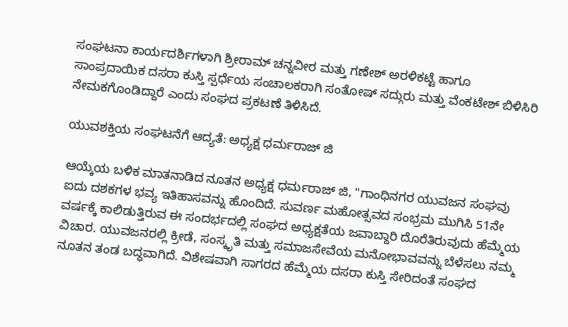ಸಂಘಟನಾ ಕಾರ್ಯದರ್ಶಿಗಳಾಗಿ ಶ್ರೀರಾಮ್ ಚನ್ನವೀರ ಮತ್ತು ಗಣೇಶ್ ಅರಳಿಕಟ್ಟೆ ಹಾಗೂ ಸಾಂಪ್ರದಾಯಿಕ ದಸರಾ ಕುಸ್ತಿ ಸ್ಪರ್ಧೆಯ ಸಂಚಾಲಕರಾಗಿ ಸಂತೋಷ್ ಸದ್ಗುರು ಮತ್ತು ವೆಂಕಟೇಶ್ ಬಿಳಿಸಿರಿ ನೇಮಕಗೊಂಡಿದ್ದಾರೆ ಎಂದು ಸಂಘದ ಪ್ರಕಟಣೆ ತಿಳಿಸಿದೆ.

ಯುವಶಕ್ತಿಯ ಸಂಘಟನೆಗೆ ಆದ್ಯತೆ: ಅಧ್ಯಕ್ಷ ಧರ್ಮರಾಜ್ ಜಿ

ಆಯ್ಕೆಯ ಬಳಿಕ ಮಾತನಾಡಿದ ನೂತನ ಅಧ್ಯಕ್ಷ ಧರ್ಮರಾಜ್ ಜಿ, "ಗಾಂಧಿನಗರ ಯುವಜನ ಸಂಘವು ಐದು ದಶಕಗಳ ಭವ್ಯ ಇತಿಹಾಸವನ್ನು ಹೊಂದಿದೆ. ಸುವರ್ಣ ಮಹೋತ್ಸವದ ಸಂಭ್ರಮ ಮುಗಿಸಿ 51ನೇ ವರ್ಷಕ್ಕೆ ಕಾಲಿಡುತ್ತಿರುವ ಈ ಸಂದರ್ಭದಲ್ಲಿ ಸಂಘದ ಅಧ್ಯಕ್ಷತೆಯ ಜವಾಬ್ದಾರಿ ದೊರೆತಿರುವುದು ಹೆಮ್ಮೆಯ ವಿಚಾರ. ಯುವಜನರಲ್ಲಿ ಕ್ರೀಡೆ, ಸಂಸ್ಕೃತಿ ಮತ್ತು ಸಮಾಜಸೇವೆಯ ಮನೋಭಾವವನ್ನು ಬೆಳೆಸಲು ನಮ್ಮ ನೂತನ ತಂಡ ಬದ್ಧವಾಗಿದೆ. ವಿಶೇಷವಾಗಿ ಸಾಗರದ ಹೆಮ್ಮೆಯ ದಸರಾ ಕುಸ್ತಿ ಸೇರಿದಂತೆ ಸಂಘದ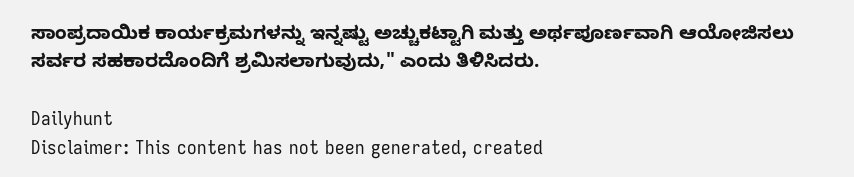ಸಾಂಪ್ರದಾಯಿಕ ಕಾರ್ಯಕ್ರಮಗಳನ್ನು ಇನ್ನಷ್ಟು ಅಚ್ಚುಕಟ್ಟಾಗಿ ಮತ್ತು ಅರ್ಥಪೂರ್ಣವಾಗಿ ಆಯೋಜಿಸಲು ಸರ್ವರ ಸಹಕಾರದೊಂದಿಗೆ ಶ್ರಮಿಸಲಾಗುವುದು," ಎಂದು ತಿಳಿಸಿದರು.

Dailyhunt
Disclaimer: This content has not been generated, created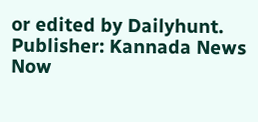or edited by Dailyhunt. Publisher: Kannada News Now